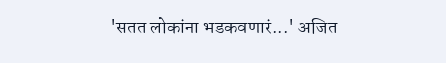'सतत लोकांना भडकवणारं...' अजित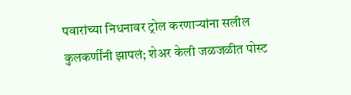पवारांच्या निधनावर ट्रोल करणाऱ्यांना सलील कुलकर्णींनी झापलं; शेअर केली जळजळीत पोस्ट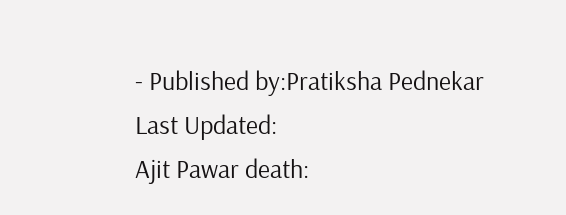- Published by:Pratiksha Pednekar
Last Updated:
Ajit Pawar death: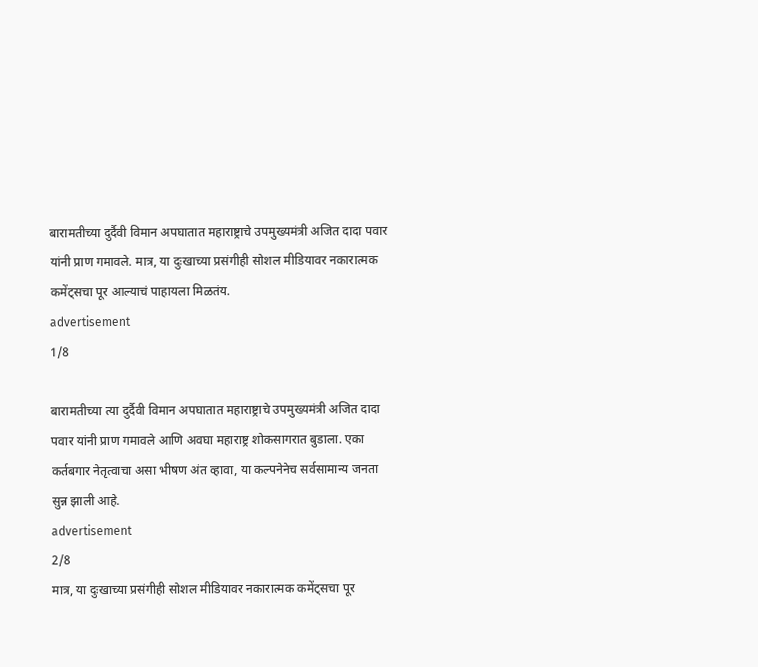बारामतीच्या दुर्दैवी विमान अपघातात महाराष्ट्राचे उपमुख्यमंत्री अजित दादा पवार यांनी प्राण गमावले. मात्र, या दुःखाच्या प्रसंगीही सोशल मीडियावर नकारात्मक कमेंट्सचा पूर आल्याचं पाहायला मिळतंय.
advertisement
1/8

बारामतीच्या त्या दुर्दैवी विमान अपघातात महाराष्ट्राचे उपमुख्यमंत्री अजित दादा पवार यांनी प्राण गमावले आणि अवघा महाराष्ट्र शोकसागरात बुडाला. एका कर्तबगार नेतृत्वाचा असा भीषण अंत व्हावा, या कल्पनेनेच सर्वसामान्य जनता सुन्न झाली आहे.
advertisement
2/8
मात्र, या दुःखाच्या प्रसंगीही सोशल मीडियावर नकारात्मक कमेंट्सचा पूर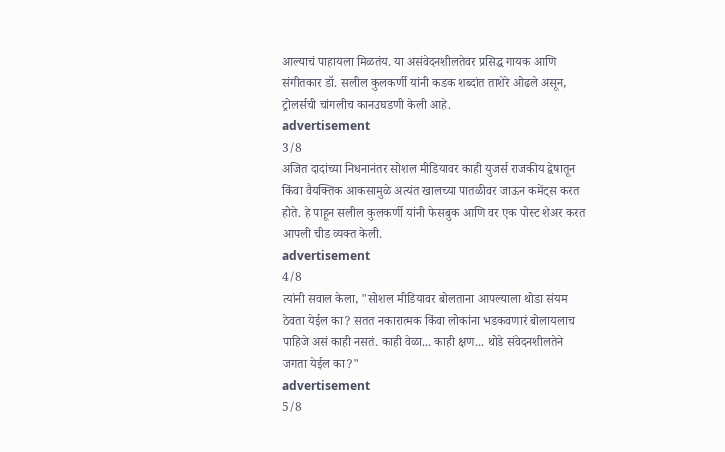आल्याचं पाहायला मिळतंय. या असंवेदनशीलतेवर प्रसिद्ध गायक आणि संगीतकार डॉ. सलील कुलकर्णी यांनी कडक शब्दांत ताशेरे ओढले असून, ट्रोलर्सची चांगलीच कानउघडणी केली आहे.
advertisement
3/8
अजित दादांच्या निधनानंतर सोशल मीडियावर काही युजर्स राजकीय द्वेषातून किंवा वैयक्तिक आकसामुळे अत्यंत खालच्या पातळीवर जाऊन कमेंट्स करत होते. हे पाहून सलील कुलकर्णी यांनी फेसबुक आणि वर एक पोस्ट शेअर करत आपली चीड व्यक्त केली.
advertisement
4/8
त्यांनी सवाल केला, "सोशल मीडियावर बोलताना आपल्याला थोडा संयम ठेवता येईल का? सतत नकारात्मक किंवा लोकांना भडकवणारं बोलायलाच पाहिजे असं काही नसतं. काही वेळा... काही क्षण... थोडे संवेदनशीलतेने जगता येईल का?"
advertisement
5/8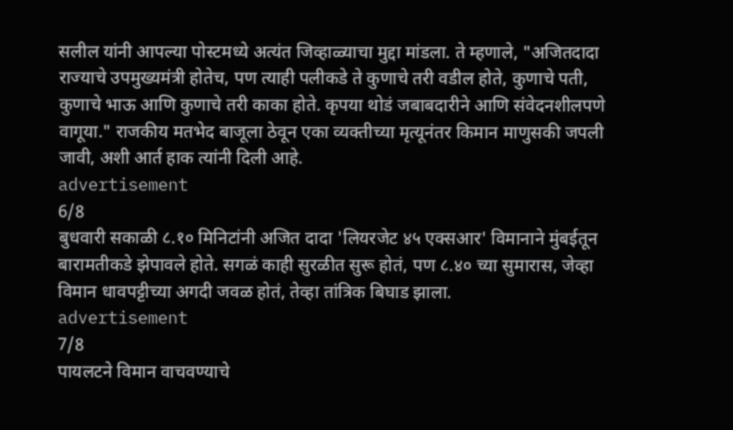सलील यांनी आपल्या पोस्टमध्ये अत्यंत जिव्हाळ्याचा मुद्दा मांडला. ते म्हणाले, "अजितदादा राज्याचे उपमुख्यमंत्री होतेच, पण त्याही पलीकडे ते कुणाचे तरी वडील होते, कुणाचे पती, कुणाचे भाऊ आणि कुणाचे तरी काका होते. कृपया थोडं जबाबदारीने आणि संवेदनशीलपणे वागूया." राजकीय मतभेद बाजूला ठेवून एका व्यक्तीच्या मृत्यूनंतर किमान माणुसकी जपली जावी, अशी आर्त हाक त्यांनी दिली आहे.
advertisement
6/8
बुधवारी सकाळी ८.१० मिनिटांनी अजित दादा 'लियरजेट ४५ एक्सआर' विमानाने मुंबईतून बारामतीकडे झेपावले होते. सगळं काही सुरळीत सुरू होतं, पण ८.४० च्या सुमारास, जेव्हा विमान धावपट्टीच्या अगदी जवळ होतं, तेव्हा तांत्रिक बिघाड झाला.
advertisement
7/8
पायलटने विमान वाचवण्याचे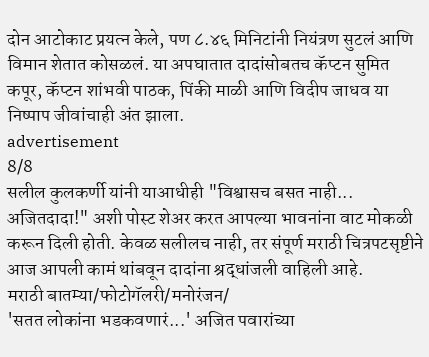दोन आटोकाट प्रयत्न केले, पण ८.४६ मिनिटांनी नियंत्रण सुटलं आणि विमान शेतात कोसळलं. या अपघातात दादांसोबतच कॅप्टन सुमित कपूर, कॅप्टन शांभवी पाठक, पिंकी माळी आणि विदीप जाधव या निष्पाप जीवांचाही अंत झाला.
advertisement
8/8
सलील कुलकर्णी यांनी याआधीही "विश्वासच बसत नाही... अजितदादा!" अशी पोस्ट शेअर करत आपल्या भावनांना वाट मोकळी करून दिली होती. केवळ सलीलच नाही, तर संपूर्ण मराठी चित्रपटसृष्टीने आज आपली कामं थांबवून दादांना श्रद्धांजली वाहिली आहे.
मराठी बातम्या/फोटोगॅलरी/मनोरंजन/
'सतत लोकांना भडकवणारं...' अजित पवारांच्या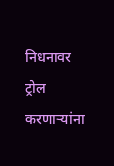निधनावर ट्रोल करणाऱ्यांना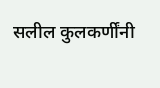सलील कुलकर्णींनी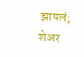झापलं; शेअर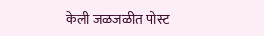केली जळजळीत पोस्ट